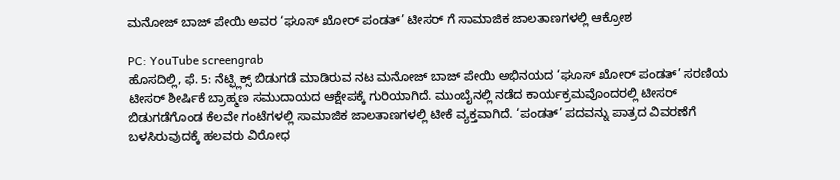ಮನೋಜ್ ಬಾಜ್ ಪೇಯಿ ಅವರ ‘ಘೂಸ್ ಖೋರ್ ಪಂಡತ್’ ಟೀಸರ್ ಗೆ ಸಾಮಾಜಿಕ ಜಾಲತಾಣಗಳಲ್ಲಿ ಆಕ್ರೋಶ

PC: YouTube screengrab
ಹೊಸದಿಲ್ಲಿ, ಫೆ. 5: ನೆಟ್ಫ್ಲಿಕ್ಸ್ ಬಿಡುಗಡೆ ಮಾಡಿರುವ ನಟ ಮನೋಜ್ ಬಾಜ್ ಪೇಯಿ ಅಭಿನಯದ ‘ಘೂಸ್ ಖೋರ್ ಪಂಡತ್’ ಸರಣಿಯ ಟೀಸರ್ ಶೀರ್ಷಿಕೆ ಬ್ರಾಹ್ಮಣ ಸಮುದಾಯದ ಆಕ್ಷೇಪಕ್ಕೆ ಗುರಿಯಾಗಿದೆ. ಮುಂಬೈನಲ್ಲಿ ನಡೆದ ಕಾರ್ಯಕ್ರಮವೊಂದರಲ್ಲಿ ಟೀಸರ್ ಬಿಡುಗಡೆಗೊಂಡ ಕೆಲವೇ ಗಂಟೆಗಳಲ್ಲಿ ಸಾಮಾಜಿಕ ಜಾಲತಾಣಗಳಲ್ಲಿ ಟೀಕೆ ವ್ಯಕ್ತವಾಗಿದೆ. ‘ಪಂಡತ್’ ಪದವನ್ನು ಪಾತ್ರದ ವಿವರಣೆಗೆ ಬಳಸಿರುವುದಕ್ಕೆ ಹಲವರು ವಿರೋಧ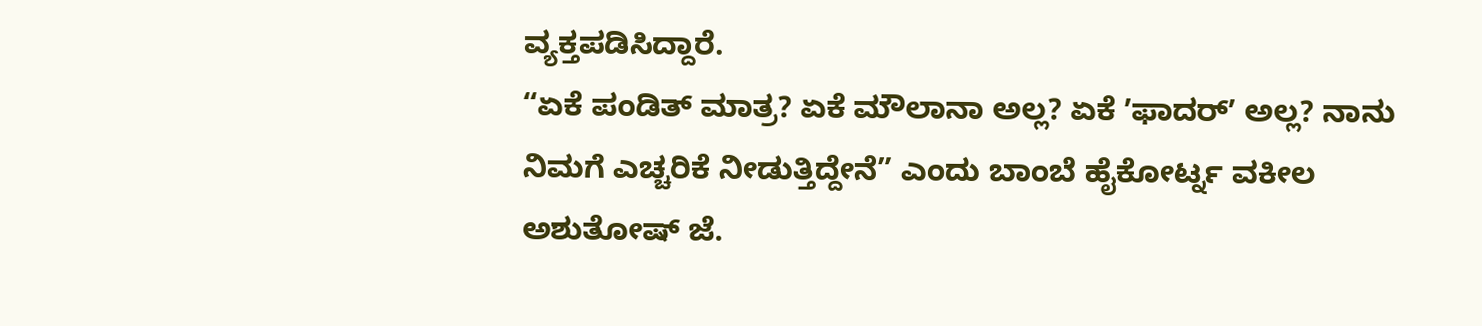ವ್ಯಕ್ತಪಡಿಸಿದ್ದಾರೆ.
“ಏಕೆ ಪಂಡಿತ್ ಮಾತ್ರ? ಏಕೆ ಮೌಲಾನಾ ಅಲ್ಲ? ಏಕೆ ʼಫಾದರ್ʼ ಅಲ್ಲ? ನಾನು ನಿಮಗೆ ಎಚ್ಚರಿಕೆ ನೀಡುತ್ತಿದ್ದೇನೆ” ಎಂದು ಬಾಂಬೆ ಹೈಕೋರ್ಟ್ನ ವಕೀಲ ಅಶುತೋಷ್ ಜೆ.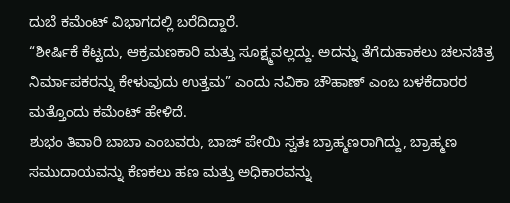ದುಬೆ ಕಮೆಂಟ್ ವಿಭಾಗದಲ್ಲಿ ಬರೆದಿದ್ದಾರೆ.
“ಶೀರ್ಷಿಕೆ ಕೆಟ್ಟದು, ಆಕ್ರಮಣಕಾರಿ ಮತ್ತು ಸೂಕ್ಷ್ಮವಲ್ಲದ್ದು. ಅದನ್ನು ತೆಗೆದುಹಾಕಲು ಚಲನಚಿತ್ರ ನಿರ್ಮಾಪಕರನ್ನು ಕೇಳುವುದು ಉತ್ತಮ” ಎಂದು ನವಿಕಾ ಚೌಹಾಣ್ ಎಂಬ ಬಳಕೆದಾರರ ಮತ್ತೊಂದು ಕಮೆಂಟ್ ಹೇಳಿದೆ.
ಶುಭಂ ತಿವಾರಿ ಬಾಬಾ ಎಂಬವರು, ಬಾಜ್ ಪೇಯಿ ಸ್ವತಃ ಬ್ರಾಹ್ಮಣರಾಗಿದ್ದು, ಬ್ರಾಹ್ಮಣ ಸಮುದಾಯವನ್ನು ಕೆಣಕಲು ಹಣ ಮತ್ತು ಅಧಿಕಾರವನ್ನು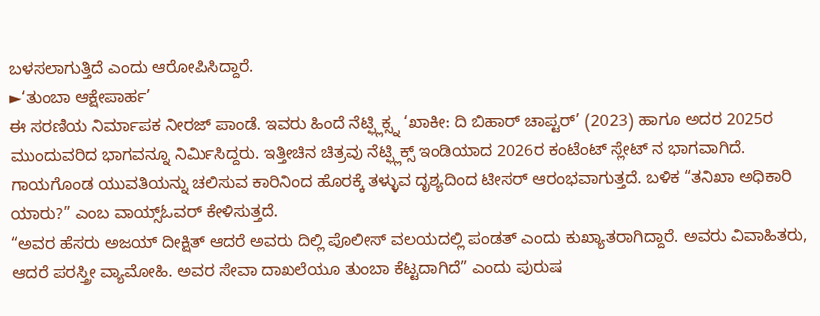ಬಳಸಲಾಗುತ್ತಿದೆ ಎಂದು ಆರೋಪಿಸಿದ್ದಾರೆ.
►‘ತುಂಬಾ ಆಕ್ಷೇಪಾರ್ಹ’
ಈ ಸರಣಿಯ ನಿರ್ಮಾಪಕ ನೀರಜ್ ಪಾಂಡೆ. ಇವರು ಹಿಂದೆ ನೆಟ್ಫ್ಲಿಕ್ಸ್ನ ‘ಖಾಕೀ: ದಿ ಬಿಹಾರ್ ಚಾಪ್ಟರ್’ (2023) ಹಾಗೂ ಅದರ 2025ರ ಮುಂದುವರಿದ ಭಾಗವನ್ನೂ ನಿರ್ಮಿಸಿದ್ದರು. ಇತ್ತೀಚಿನ ಚಿತ್ರವು ನೆಟ್ಫ್ಲಿಕ್ಸ್ ಇಂಡಿಯಾದ 2026ರ ಕಂಟೆಂಟ್ ಸ್ಲೇಟ್ ನ ಭಾಗವಾಗಿದೆ. ಗಾಯಗೊಂಡ ಯುವತಿಯನ್ನು ಚಲಿಸುವ ಕಾರಿನಿಂದ ಹೊರಕ್ಕೆ ತಳ್ಳುವ ದೃಶ್ಯದಿಂದ ಟೀಸರ್ ಆರಂಭವಾಗುತ್ತದೆ. ಬಳಿಕ “ತನಿಖಾ ಅಧಿಕಾರಿ ಯಾರು?” ಎಂಬ ವಾಯ್ಸ್ಓವರ್ ಕೇಳಿಸುತ್ತದೆ.
“ಅವರ ಹೆಸರು ಅಜಯ್ ದೀಕ್ಷಿತ್ ಆದರೆ ಅವರು ದಿಲ್ಲಿ ಪೊಲೀಸ್ ವಲಯದಲ್ಲಿ ಪಂಡತ್ ಎಂದು ಕುಖ್ಯಾತರಾಗಿದ್ದಾರೆ. ಅವರು ವಿವಾಹಿತರು, ಆದರೆ ಪರಸ್ತ್ರೀ ವ್ಯಾಮೋಹಿ. ಅವರ ಸೇವಾ ದಾಖಲೆಯೂ ತುಂಬಾ ಕೆಟ್ಟದಾಗಿದೆ” ಎಂದು ಪುರುಷ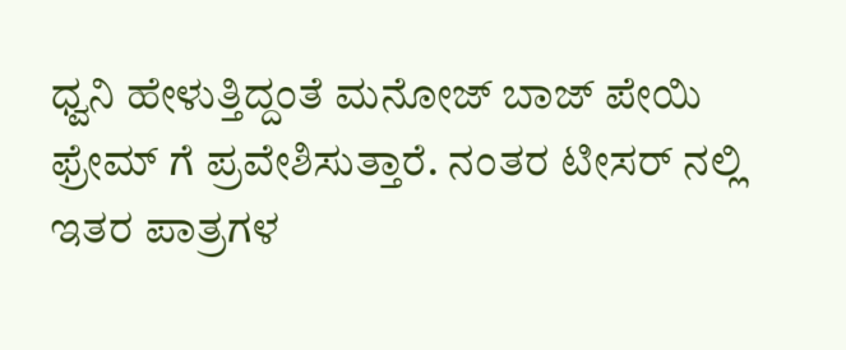ಧ್ವನಿ ಹೇಳುತ್ತಿದ್ದಂತೆ ಮನೋಜ್ ಬಾಜ್ ಪೇಯಿ ಫ್ರೇಮ್ ಗೆ ಪ್ರವೇಶಿಸುತ್ತಾರೆ. ನಂತರ ಟೀಸರ್ ನಲ್ಲಿ ಇತರ ಪಾತ್ರಗಳ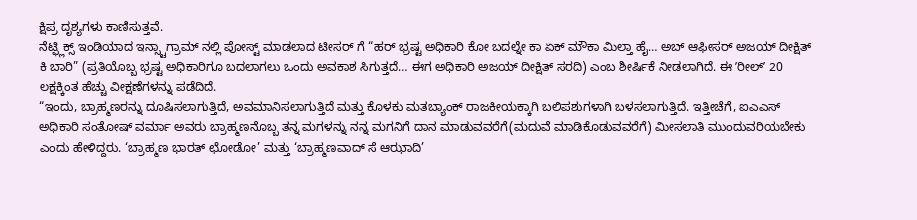ಕ್ಷಿಪ್ರ ದೃಶ್ಯಗಳು ಕಾಣಿಸುತ್ತವೆ.
ನೆಟ್ಫ್ಲಿಕ್ಸ್ ಇಂಡಿಯಾದ ಇನ್ಸ್ಟಾಗ್ರಾಮ್ ನಲ್ಲಿ ಪೋಸ್ಟ್ ಮಾಡಲಾದ ಟೀಸರ್ ಗೆ “ಹರ್ ಭ್ರಷ್ಟ ಅಧಿಕಾರಿ ಕೋ ಬದಲ್ನೇ ಕಾ ಏಕ್ ಮೌಕಾ ಮಿಲ್ತಾ ಹೈ… ಅಬ್ ಆಫೀಸರ್ ಅಜಯ್ ದೀಕ್ಷಿತ್ ಕಿ ಬಾರಿ” (ಪ್ರತಿಯೊಬ್ಬ ಭ್ರಷ್ಟ ಅಧಿಕಾರಿಗೂ ಬದಲಾಗಲು ಒಂದು ಅವಕಾಶ ಸಿಗುತ್ತದೆ… ಈಗ ಅಧಿಕಾರಿ ಅಜಯ್ ದೀಕ್ಷಿತ್ ಸರದಿ) ಎಂಬ ಶೀರ್ಷಿಕೆ ನೀಡಲಾಗಿದೆ. ಈ ʼರೀಲ್ʼ 20 ಲಕ್ಷಕ್ಕಿಂತ ಹೆಚ್ಚು ವೀಕ್ಷಣೆಗಳನ್ನು ಪಡೆದಿದೆ.
“ಇಂದು, ಬ್ರಾಹ್ಮಣರನ್ನು ದೂಷಿಸಲಾಗುತ್ತಿದೆ, ಅವಮಾನಿಸಲಾಗುತ್ತಿದೆ ಮತ್ತು ಕೊಳಕು ಮತಬ್ಯಾಂಕ್ ರಾಜಕೀಯಕ್ಕಾಗಿ ಬಲಿಪಶುಗಳಾಗಿ ಬಳಸಲಾಗುತ್ತಿದೆ. ಇತ್ತೀಚೆಗೆ, ಐಎಎಸ್ ಅಧಿಕಾರಿ ಸಂತೋಷ್ ವರ್ಮಾ ಅವರು ಬ್ರಾಹ್ಮಣನೊಬ್ಬ ತನ್ನ ಮಗಳನ್ನು ನನ್ನ ಮಗನಿಗೆ ದಾನ ಮಾಡುವವರೆಗೆ(ಮದುವೆ ಮಾಡಿಕೊಡುವವರೆಗೆ) ಮೀಸಲಾತಿ ಮುಂದುವರಿಯಬೇಕು ಎಂದು ಹೇಳಿದ್ದರು. ‘ಬ್ರಾಹ್ಮಣ ಭಾರತ್ ಛೋಡೋ’ ಮತ್ತು ‘ಬ್ರಾಹ್ಮಣವಾದ್ ಸೆ ಆಝಾದಿ’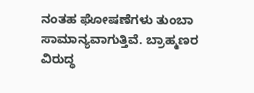ನಂತಹ ಘೋಷಣೆಗಳು ತುಂಬಾ ಸಾಮಾನ್ಯವಾಗುತ್ತಿವೆ. ಬ್ರಾಹ್ಮಣರ ವಿರುದ್ಧ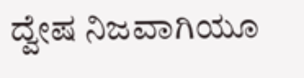ದ್ವೇಷ ನಿಜವಾಗಿಯೂ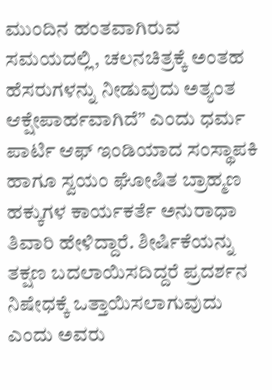ಮುಂದಿನ ಹಂತವಾಗಿರುವ ಸಮಯದಲ್ಲಿ, ಚಲನಚಿತ್ರಕ್ಕೆ ಅಂತಹ ಹೆಸರುಗಳನ್ನು ನೀಡುವುದು ಅತ್ಯಂತ ಆಕ್ಷೇಪಾರ್ಹವಾಗಿದೆ” ಎಂದು ಧರ್ಮ ಪಾರ್ಟಿ ಆಫ್ ಇಂಡಿಯಾದ ಸಂಸ್ಥಾಪಕಿ ಹಾಗೂ ಸ್ವಯಂ ಘೋಷಿತ ಬ್ರಾಹ್ಮಣ ಹಕ್ಕುಗಳ ಕಾರ್ಯಕರ್ತೆ ಅನುರಾಧಾ ತಿವಾರಿ ಹೇಳಿದ್ದಾರೆ. ಶೀರ್ಷಿಕೆಯನ್ನು ತಕ್ಷಣ ಬದಲಾಯಿಸದಿದ್ದರೆ ಪ್ರದರ್ಶನ ನಿಷೇಧಕ್ಕೆ ಒತ್ತಾಯಿಸಲಾಗುವುದು ಎಂದು ಅವರು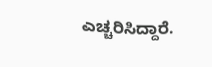ಎಚ್ಚರಿಸಿದ್ದಾರೆ.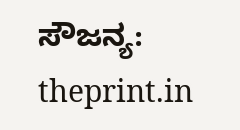ಸೌಜನ್ಯ: theprint.in